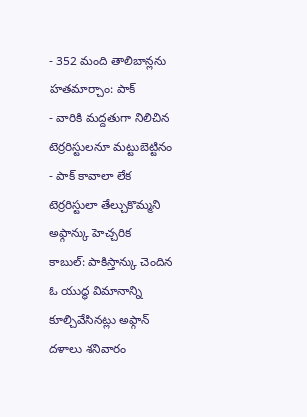- 352 మంది తాలిబాన్లను హతమార్చాం: పాక్
- వారికి మద్దతుగా నిలిచిన టెర్రరిస్టులనూ మట్టుబెట్టినం
- పాక్ కావాలా లేక టెర్రరిస్టులా తేల్చుకొమ్మని అఫ్గాన్కు హెచ్చరిక
కాబుల్: పాకిస్తాన్కు చెందిన ఓ యుద్ధ విమానాన్ని కూల్చివేసినట్లు అఫ్గాన్ దళాలు శనివారం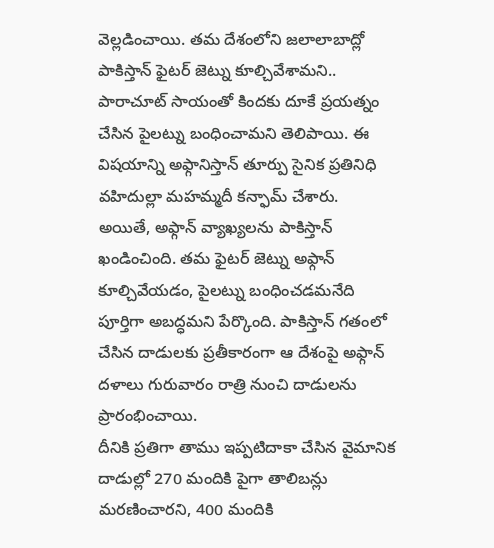వెల్లడించాయి. తమ దేశంలోని జలాలాబాద్లో పాకిస్తాన్ ఫైటర్ జెట్ను కూల్చివేశామని.. పారాచూట్ సాయంతో కిందకు దూకే ప్రయత్నం చేసిన పైలట్ను బంధించామని తెలిపాయి. ఈ విషయాన్ని అఫ్గానిస్తాన్ తూర్పు సైనిక ప్రతినిధి వహిదుల్లా మహమ్మదీ కన్ఫామ్ చేశారు.
అయితే, అఫ్గాన్ వ్యాఖ్యలను పాకిస్తాన్ ఖండించింది. తమ ఫైటర్ జెట్ను అఫ్గాన్ కూల్చివేయడం, పైలట్ను బంధించడమనేది పూర్తిగా అబద్ధమని పేర్కొంది. పాకిస్తాన్ గతంలో చేసిన దాడులకు ప్రతీకారంగా ఆ దేశంపై అఫ్గాన్ దళాలు గురువారం రాత్రి నుంచి దాడులను ప్రారంభించాయి.
దీనికి ప్రతిగా తాము ఇప్పటిదాకా చేసిన వైమానిక దాడుల్లో 270 మందికి పైగా తాలిబన్లు మరణించారని, 400 మందికి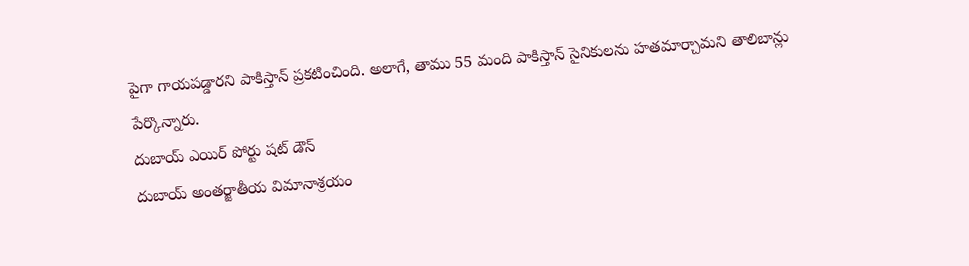పైగా గాయపడ్డారని పాకిస్తాన్ ప్రకటించింది. అలాగే, తాము 55 మంది పాకిస్తాన్ సైనికులను హతమార్చామని తాలిబాన్లు పేర్కొన్నారు.
దుబాయ్ ఎయిర్ పోర్టు షట్ డౌన్
దుబాయ్ అంతర్జాతీయ విమానాశ్రయం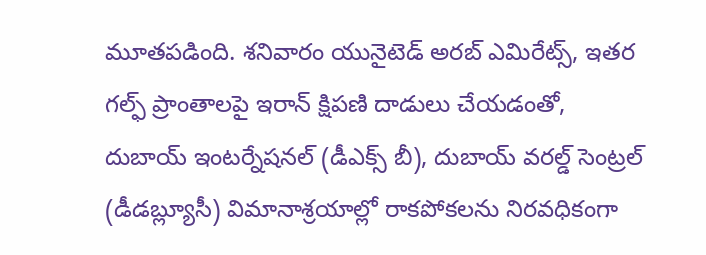మూతపడింది. శనివారం యునైటెడ్ అరబ్ ఎమిరేట్స్, ఇతర గల్ఫ్ ప్రాంతాలపై ఇరాన్ క్షిపణి దాడులు చేయడంతో, దుబాయ్ ఇంటర్నేషనల్ (డీఎక్స్ బీ), దుబాయ్ వరల్డ్ సెంట్రల్ (డీడబ్ల్యూసీ) విమానాశ్రయాల్లో రాకపోకలను నిరవధికంగా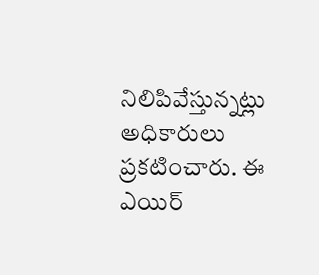నిలిపివేస్తున్నట్లు అధికారులు ప్రకటించారు. ఈ ఎయిర్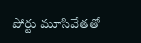పోర్టు మూసివేతతో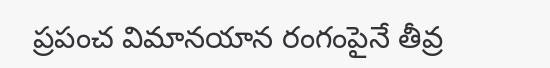ప్రపంచ విమానయాన రంగంపైనే తీవ్ర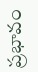ప్రభావం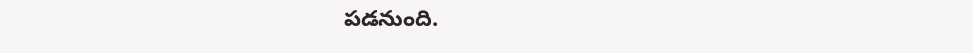పడనుంది.